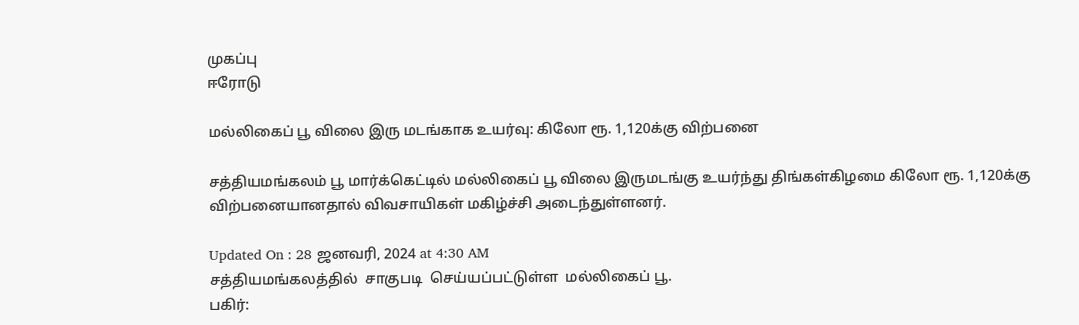முகப்பு
ஈரோடு

மல்லிகைப் பூ விலை இரு மடங்காக உயர்வு: கிலோ ரூ. 1,120க்கு விற்பனை

சத்தியமங்கலம் பூ மார்க்கெட்டில் மல்லிகைப் பூ விலை இருமடங்கு உயர்ந்து திங்கள்கிழமை கிலோ ரூ. 1,120க்கு விற்பனையானதால் விவசாயிகள் மகிழ்ச்சி அடைந்துள்ளனர்.

Updated On : 28 ஜனவரி, 2024 at 4:30 AM
சத்தியமங்கலத்தில்  சாகுபடி  செய்யப்பட்டுள்ள  மல்லிகைப் பூ.
பகிர்: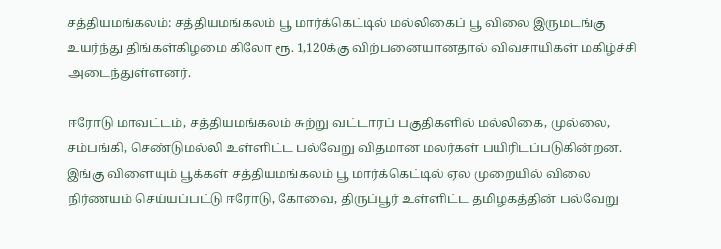சத்தியமங்கலம்: சத்தியமங்கலம் பூ மார்க்கெட்டில் மல்லிகைப் பூ விலை இருமடங்கு உயர்ந்து திங்கள்கிழமை கிலோ ரூ. 1,120க்கு விற்பனையானதால் விவசாயிகள் மகிழ்ச்சி அடைந்துள்ளனர்.

ஈரோடு மாவட்டம், சத்தியமங்கலம் சுற்று வட்டாரப் பகுதிகளில் மல்லிகை, முல்லை, சம்பங்கி, செண்டுமல்லி உள்ளிட்ட பல்வேறு விதமான மலர்கள் பயிரிடப்படுகின்றன. இங்கு விளையும் பூக்கள் சத்தியமங்கலம் பூ மார்க்கெட்டில் ஏல முறையில் விலை நிர்ணயம் செய்யப்பட்டு ஈரோடு, கோவை, திருப்பூர் உள்ளிட்ட தமிழகத்தின் பல்வேறு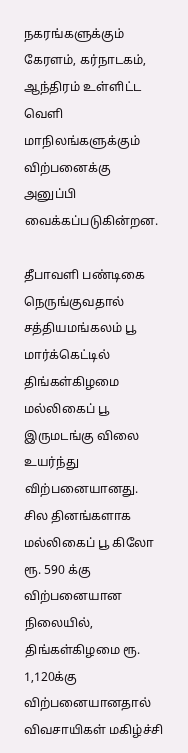நகரங்களுக்கும் கேரளம், கர்நாடகம், ஆந்திரம் உள்ளிட்ட வெளி மாநிலங்களுக்கும் விற்பனைக்கு அனுப்பி வைக்கப்படுகின்றன.

தீபாவளி பண்டிகை நெருங்குவதால் சத்தியமங்கலம் பூ மார்க்கெட்டில் திங்கள்கிழமை மல்லிகைப் பூ இருமடங்கு விலை உயர்ந்து விற்பனையானது. சில தினங்களாக மல்லிகைப் பூ கிலோ ரூ. 590 க்கு விற்பனையான நிலையில், திங்கள்கிழமை ரூ. 1,120க்கு விற்பனையானதால் விவசாயிகள் மகிழ்ச்சி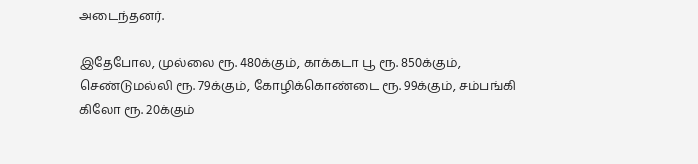அடைந்தனர்.

இதேபோல, முல்லை ரூ. 480க்கும், காக்கடா பூ ரூ. 850க்கும், செண்டுமல்லி ரூ. 79க்கும், கோழிக்கொண்டை ரூ. 99க்கும், சம்பங்கி கிலோ ரூ. 20க்கும்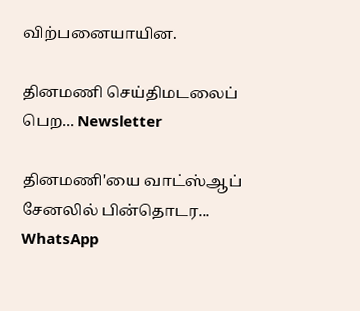விற்பனையாயின.

தினமணி செய்திமடலைப் பெற... Newsletter

தினமணி'யை வாட்ஸ்ஆப் சேனலில் பின்தொடர... WhatsApp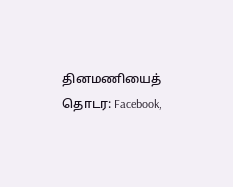தினமணியைத் தொடர: Facebook,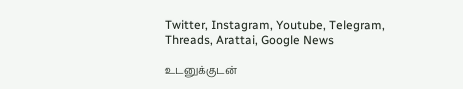Twitter, Instagram, Youtube, Telegram, Threads, Arattai, Google News

உடனுக்குடன்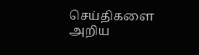செய்திகளை அறிய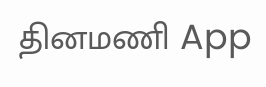தினமணி App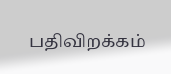பதிவிறக்கம்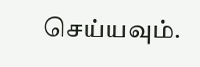செய்யவும்.